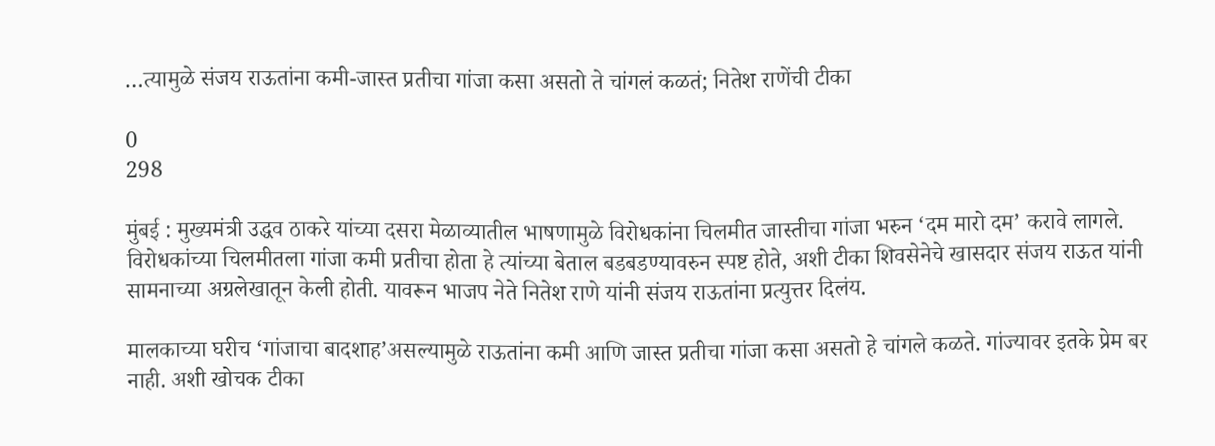…त्यामुळे संजय राऊतांना कमी-जास्त प्रतीचा गांजा कसा असतो ते चांगलं कळतं; नितेश राणेंची टीका

0
298

मुंबई : मुख्यमंत्री उद्धव ठाकरे यांच्या दसरा मेळाव्यातील भाषणामुळे विरोधकांना चिलमीत जास्तीचा गांजा भरुन ‘दम मारो दम’ करावे लागले. विरोधकांच्या चिलमीतला गांजा कमी प्रतीचा होता हे त्यांच्या बेताल बडबडण्यावरुन स्पष्ट होते, अशी टीका शिवसेनेचे खासदार संजय राऊत यांनी सामनाच्या अग्रलेखातून केली होती. यावरून भाजप नेते नितेश राणे यांनी संजय राऊतांना प्रत्युत्तर दिलंय.

मालकाच्या घरीच ‘गांजाचा बादशाह’असल्यामुळे राऊतांना कमी आणि जास्त प्रतीचा गांजा कसा असतो हे चांगले कळते. गांज्यावर इतके प्रेम बर नाही. अशी खोचक टीका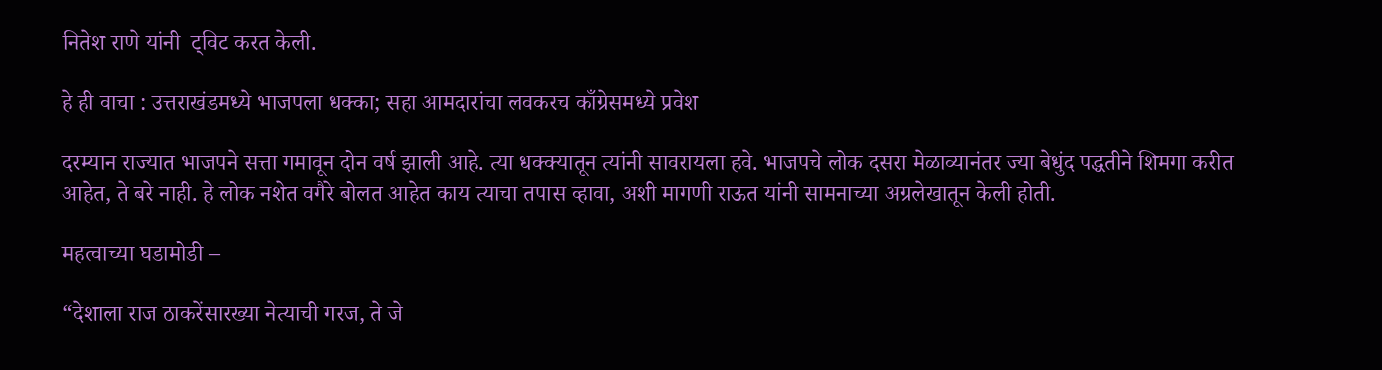नितेश राणे यांनी  ट्विट करत केली.

हे ही वाचा : उत्तराखंडमध्ये भाजपला धक्का; सहा आमदारांचा लवकरच काँग्रेसमध्ये प्रवेश

दरम्यान राज्यात भाजपने सत्ता गमावून दोन वर्ष झाली आहे. त्या धक्क्यातून त्यांनी सावरायला हवे. भाजपचे लोक दसरा मेळाव्यानंतर ज्या बेधुंद पद्धतीने शिमगा करीत आहेत, ते बरे नाही. हे लोक नशेत वगैरे बोलत आहेत काय त्याचा तपास व्हावा, अशी मागणी राऊत यांनी सामनाच्या अग्रलेखातून केली होती.

महत्वाच्या घडामोडी –

“देशाला राज ठाकरेंसारख्या नेत्याची गरज, ते जे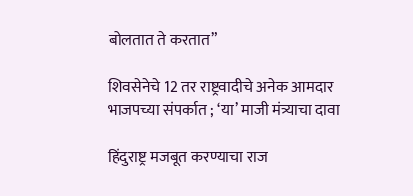बोलतात ते करतात”

शिवसेनेचे 12 तर राष्ट्रवादीचे अनेक आमदार भाजपच्या संपर्कात ; ‘या’ माजी मंत्र्याचा दावा

हिंदुराष्ट्र मजबूत करण्याचा राज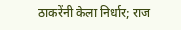ठाकरेंनी केला निर्धार; राज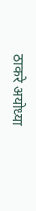ठाकरे अयोध्या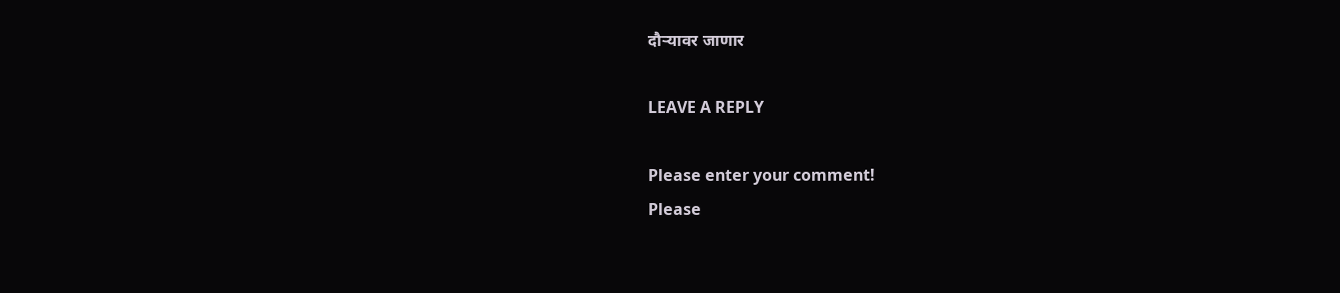दौऱ्यावर जाणार

LEAVE A REPLY

Please enter your comment!
Please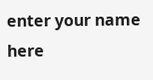enter your name here